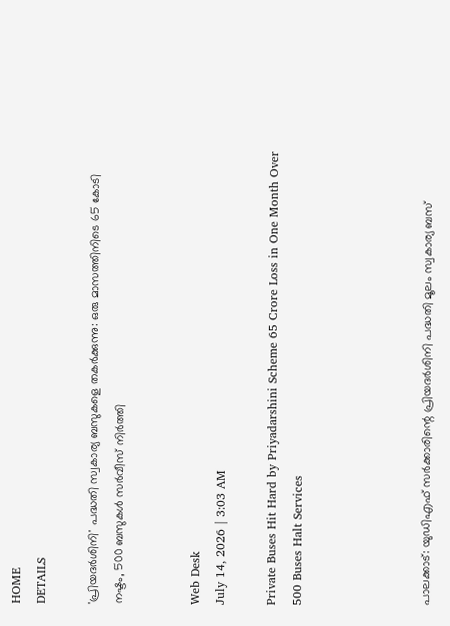HOME
DETAILS

'പ്രിയദര്‍ശിനി' പദ്ധതി സ്വകാര്യ ബസുകളെ തകര്‍ക്കുന്നു: ഒരു മാസത്തിനിടെ 65 കോടി നഷ്ടം, 500 ബസുകള്‍ സര്‍വീസ് നിര്‍ത്തി


Web Desk
July 14, 2026 | 3:03 AM

Private Buses Hit Hard by Priyadarshini Scheme 65 Crore Loss in One Month Over 500 Buses Halt Services




പാലക്കാട്: യുഡിഎഫ് സര്‍ക്കാരിന്റെ പ്രിയദര്‍ശിനി പദ്ധതി മൂലം സ്വകാര്യ ബസ്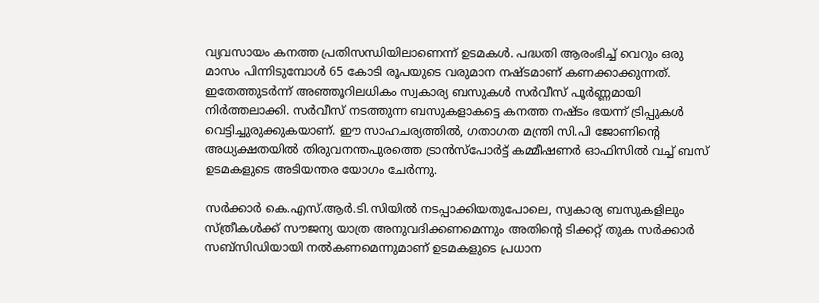വ്യവസായം കനത്ത പ്രതിസന്ധിയിലാണെന്ന് ഉടമകള്‍. പദ്ധതി ആരംഭിച്ച് വെറും ഒരു മാസം പിന്നിടുമ്പോള്‍ 65 കോടി രൂപയുടെ വരുമാന നഷ്ടമാണ് കണക്കാക്കുന്നത്. ഇതേത്തുടര്‍ന്ന് അഞ്ഞൂറിലധികം സ്വകാര്യ ബസുകള്‍ സര്‍വീസ് പൂര്‍ണ്ണമായി നിര്‍ത്തലാക്കി. സര്‍വീസ് നടത്തുന്ന ബസുകളാകട്ടെ കനത്ത നഷ്ടം ഭയന്ന് ട്രിപ്പുകള്‍ വെട്ടിച്ചുരുക്കുകയാണ്. ഈ സാഹചര്യത്തില്‍, ഗതാഗത മന്ത്രി സി.പി ജോണിന്റെ അധ്യക്ഷതയില്‍ തിരുവനന്തപുരത്തെ ട്രാന്‍സ്‌പോര്‍ട്ട് കമ്മീഷണര്‍ ഓഫിസില്‍ വച്ച് ബസ് ഉടമകളുടെ അടിയന്തര യോഗം ചേര്‍ന്നു.

സര്‍ക്കാര്‍ കെ.എസ്.ആര്‍.ടി.സിയില്‍ നടപ്പാക്കിയതുപോലെ, സ്വകാര്യ ബസുകളിലും സ്ത്രീകള്‍ക്ക് സൗജന്യ യാത്ര അനുവദിക്കണമെന്നും അതിന്റെ ടിക്കറ്റ് തുക സര്‍ക്കാര്‍ സബ്‌സിഡിയായി നല്‍കണമെന്നുമാണ് ഉടമകളുടെ പ്രധാന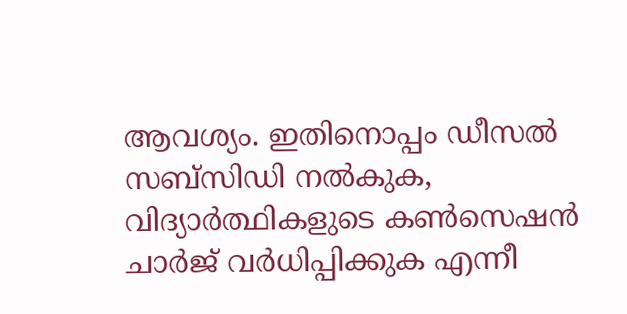ആവശ്യം. ഇതിനൊപ്പം ഡീസല്‍ സബ്‌സിഡി നല്‍കുക, വിദ്യാര്‍ത്ഥികളുടെ കണ്‍സെഷന്‍ ചാര്‍ജ് വര്‍ധിപ്പിക്കുക എന്നീ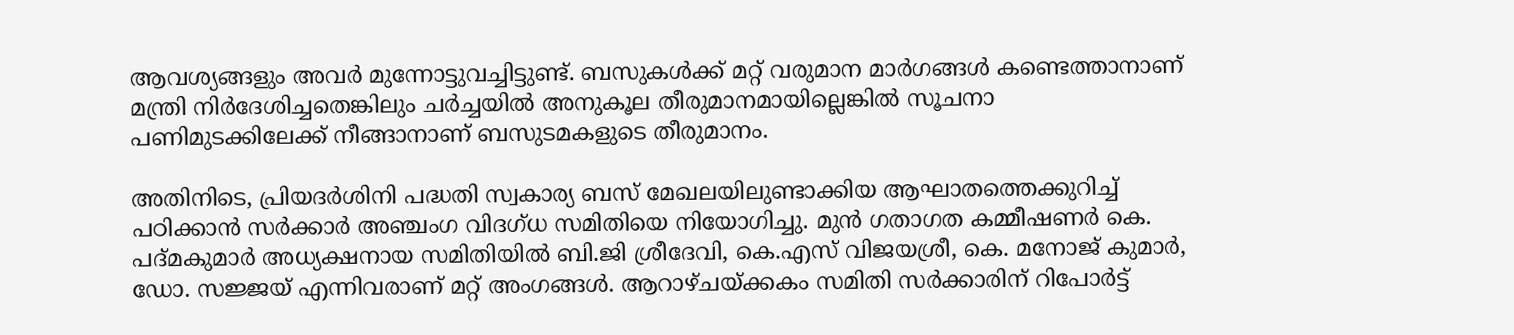ആവശ്യങ്ങളും അവര്‍ മുന്നോട്ടുവച്ചിട്ടുണ്ട്. ബസുകള്‍ക്ക് മറ്റ് വരുമാന മാര്‍ഗങ്ങള്‍ കണ്ടെത്താനാണ് മന്ത്രി നിര്‍ദേശിച്ചതെങ്കിലും ചര്‍ച്ചയില്‍ അനുകൂല തീരുമാനമായില്ലെങ്കില്‍ സൂചനാ പണിമുടക്കിലേക്ക് നീങ്ങാനാണ് ബസുടമകളുടെ തീരുമാനം.

അതിനിടെ, പ്രിയദര്‍ശിനി പദ്ധതി സ്വകാര്യ ബസ് മേഖലയിലുണ്ടാക്കിയ ആഘാതത്തെക്കുറിച്ച് പഠിക്കാന്‍ സര്‍ക്കാര്‍ അഞ്ചംഗ വിദഗ്ധ സമിതിയെ നിയോഗിച്ചു. മുന്‍ ഗതാഗത കമ്മീഷണര്‍ കെ. പദ്മകുമാര്‍ അധ്യക്ഷനായ സമിതിയില്‍ ബി.ജി ശ്രീദേവി, കെ.എസ് വിജയശ്രീ, കെ. മനോജ് കുമാര്‍, ഡോ. സജ്ജയ് എന്നിവരാണ് മറ്റ് അംഗങ്ങള്‍. ആറാഴ്ചയ്ക്കകം സമിതി സര്‍ക്കാരിന് റിപോര്‍ട്ട്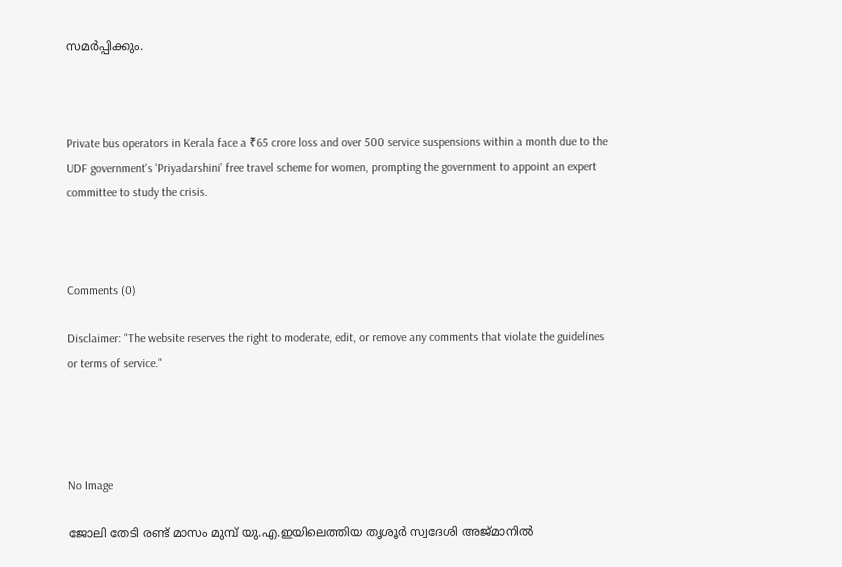സമര്‍പ്പിക്കും.



Private bus operators in Kerala face a ₹65 crore loss and over 500 service suspensions within a month due to the UDF government's 'Priyadarshini' free travel scheme for women, prompting the government to appoint an expert committee to study the crisis.



Comments (0)

Disclaimer: "The website reserves the right to moderate, edit, or remove any comments that violate the guidelines or terms of service."




No Image

ജോലി തേടി രണ്ട് മാസം മുമ്പ് യു.എ.ഇയിലെത്തിയ തൃശൂർ സ്വദേശി അജ്മാനിൽ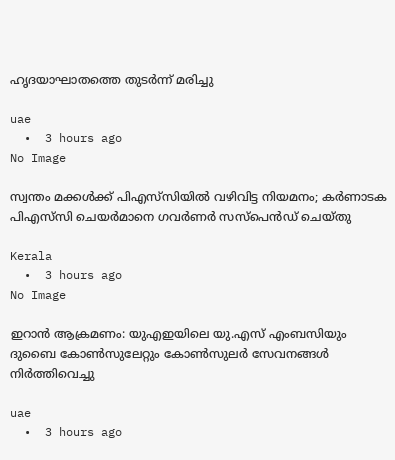ഹൃദയാഘാതത്തെ തുടർന്ന് മരിച്ചു

uae
  •  3 hours ago
No Image

സ്വന്തം മക്കള്‍ക്ക് പിഎസ്‌സിയില്‍ വഴിവിട്ട നിയമനം; കര്‍ണാടക പിഎസ്‌സി ചെയര്‍മാനെ ഗവര്‍ണര്‍ സസ്‌പെന്‍ഡ് ചെയ്തു

Kerala
  •  3 hours ago
No Image

ഇറാൻ ആക്രമണം: യുഎഇയിലെ യു.എസ് എംബസിയും ദുബൈ കോൺസുലേറ്റും കോൺസുലർ സേവനങ്ങൾ നിർത്തിവെച്ചു

uae
  •  3 hours ago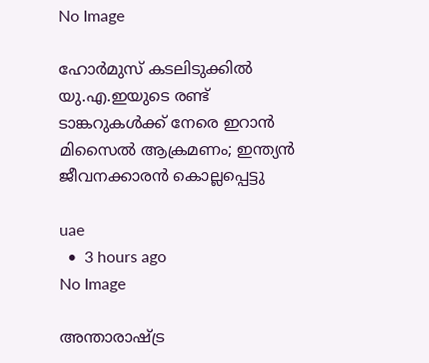No Image

ഹോർമുസ് കടലിടുക്കിൽ യു.എ.ഇയുടെ രണ്ട് ടാങ്കറുകൾക്ക് നേരെ ഇറാൻ മിസൈൽ ആക്രമണം; ഇന്ത്യൻ ജീവനക്കാരൻ കൊല്ലപ്പെട്ടു

uae
  •  3 hours ago
No Image

അന്താരാഷ്ട്ര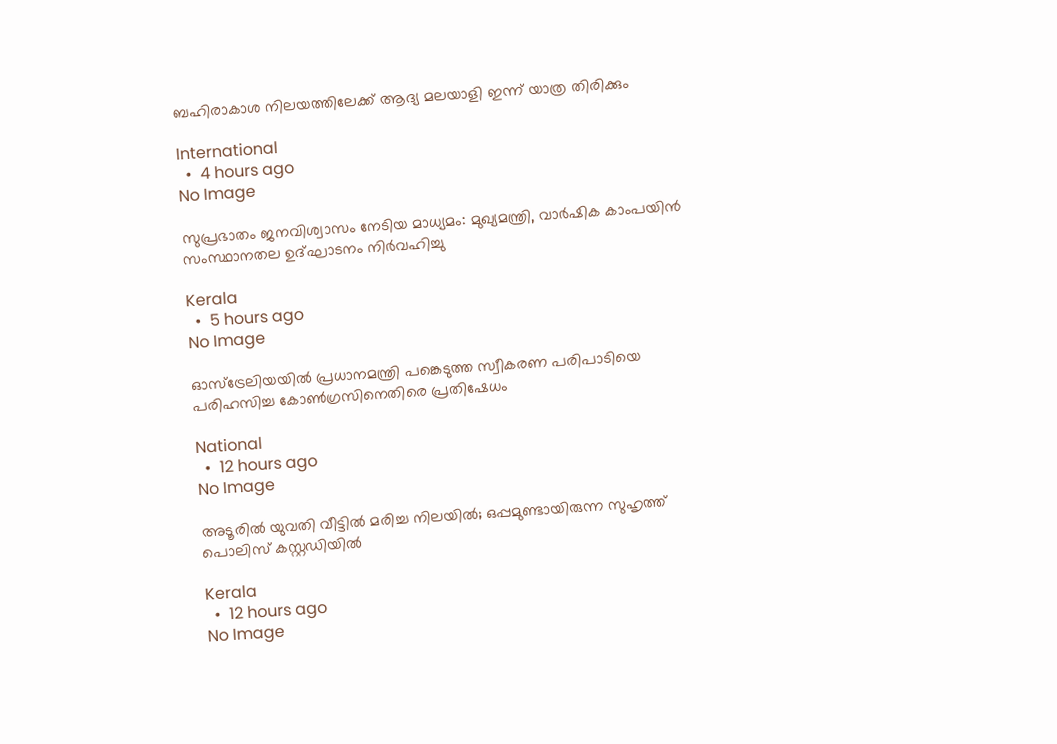ബഹിരാകാശ നിലയത്തിലേക്ക് ആദ്യ മലയാളി ഇന്ന് യാത്ര തിരിക്കും

International
  •  4 hours ago
No Image

സുപ്രഭാതം ജനവിശ്വാസം നേടിയ മാധ്യമം: മുഖ്യമന്ത്രി, വാർഷിക കാംപയിൻ സംസ്ഥാനതല ഉദ്ഘാടനം നിർവഹിച്ചു

Kerala
  •  5 hours ago
No Image

ഓസ്‌ട്രേലിയയില്‍ പ്രധാനമന്ത്രി പങ്കെടുത്ത സ്വീകരണ പരിപാടിയെ പരിഹസിച്ച കോണ്‍ഗ്രസിനെതിരെ പ്രതിഷേധം

National
  •  12 hours ago
No Image

അടൂരിൽ യുവതി വീട്ടിൽ മരിച്ച നിലയിൽ; ഒപ്പമുണ്ടായിരുന്ന സുഹൃത്ത് പൊലിസ് കസ്റ്റഡിയിൽ

Kerala
  •  12 hours ago
No Image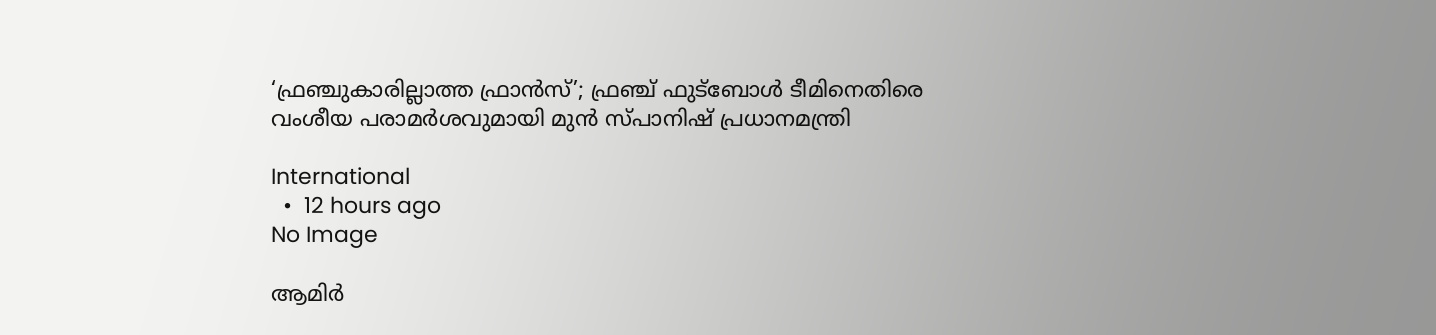‘ഫ്രഞ്ചുകാരില്ലാത്ത ഫ്രാൻസ്’; ഫ്രഞ്ച് ഫുട്ബോൾ ടീമിനെതിരെ വംശീയ പരാമർശവുമായി മുൻ സ്പാനിഷ് പ്രധാനമന്ത്രി

International
  •  12 hours ago
No Image

ആമിര്‍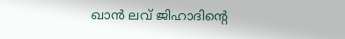ഖാൻ ലവ് ജിഹാദിന്റെ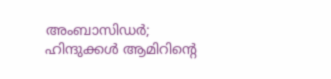അംബാസിഡര്‍; ഹിന്ദുക്കള്‍ ആമിറിന്റെ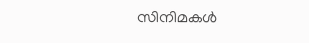സിനിമകള്‍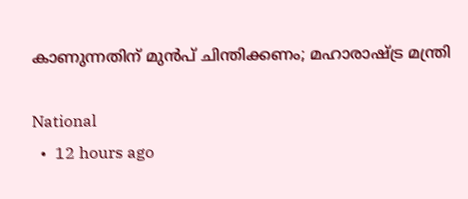കാണുന്നതിന് മുന്‍പ് ചിന്തിക്കണം; മഹാരാഷ്ട്ര മന്ത്രി

National
  •  12 hours ago